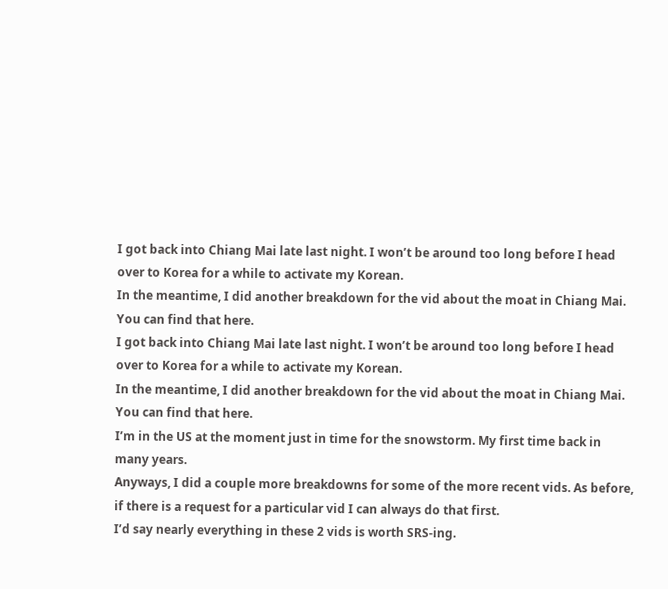I got back into Chiang Mai late last night. I won’t be around too long before I head over to Korea for a while to activate my Korean.
In the meantime, I did another breakdown for the vid about the moat in Chiang Mai.
You can find that here.
I got back into Chiang Mai late last night. I won’t be around too long before I head over to Korea for a while to activate my Korean.
In the meantime, I did another breakdown for the vid about the moat in Chiang Mai.
You can find that here.
I’m in the US at the moment just in time for the snowstorm. My first time back in many years.
Anyways, I did a couple more breakdowns for some of the more recent vids. As before, if there is a request for a particular vid I can always do that first.
I’d say nearly everything in these 2 vids is worth SRS-ing.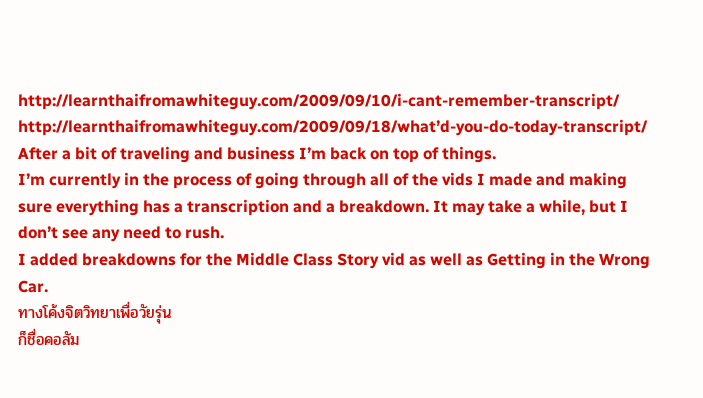http://learnthaifromawhiteguy.com/2009/09/10/i-cant-remember-transcript/
http://learnthaifromawhiteguy.com/2009/09/18/what’d-you-do-today-transcript/
After a bit of traveling and business I’m back on top of things.
I’m currently in the process of going through all of the vids I made and making sure everything has a transcription and a breakdown. It may take a while, but I don’t see any need to rush.
I added breakdowns for the Middle Class Story vid as well as Getting in the Wrong Car.
ทางโค้งจิตวิทยาเพื่อวัยรุ่น
ก็ชื่อคอลัม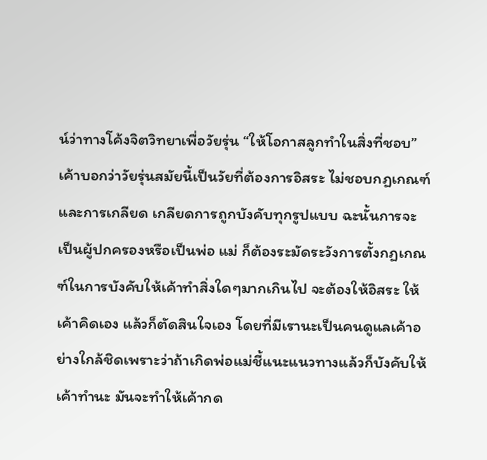น์ว่าทางโค้งจิตวิทยาเพื่อวัยรุ่น “ให้โอกาสลูกทำในสิ่งที่ชอบ” เค้าบอกว่าวัยรุ่นสมัยนี้เป็นวัยที่ต้องการอิสระ ไม่ชอบกฏเกณฑ์และการเกลียด เกลียดการถูกบังคับทุกรูปแบบ ฉะนั้นการจะเป็นผู้ปกครองหรือเป็นพ่อ แม่ ก็ต้องระมัดระวังการตั้งกฏเกณฑ์ในการบังคับให้เค้าทำสิ่งใดๆมากเกินไป จะต้องให้อิสระ ให้เค้าคิดเอง แล้วก็ตัดสินใจเอง โดยที่มีเรานะเป็นคนดูแลเค้าอย่างใกล้ชิดเพราะว่าถ้าเกิดพ่อแม่ชี้แนะแนวทางแล้วก็บังคับให้เค้าทำนะ มันจะทำให้เค้ากด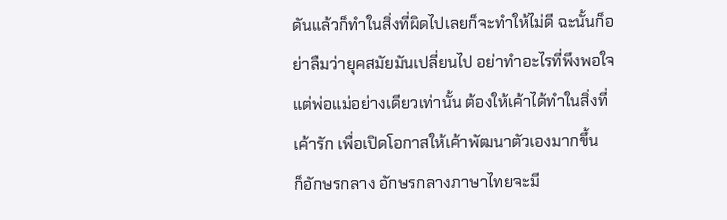ดันแล้วก็ทำในสิ่งที่ผิดไปเลยก็จะทำให้ไม่ดี ฉะนั้นก็อย่าลืมว่ายุคสมัยมันเปลี่ยนไป อย่าทำอะไรที่พึงพอใจแต่พ่อแม่อย่างเดียวเท่านั้น ต้องให้เค้าได้ทำในสิ่งที่เค้ารัก เพื่อเปิดโอกาสให้เค้าพัฒนาตัวเองมากขึ้น
ก็อักษรกลาง อักษรกลางภาษาไทยจะมี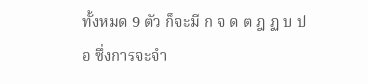ทั้งหมด 9 ตัว ก็จะมี ก จ ด ต ฎ ฏ บ ป อ ซึ่งการจะจำ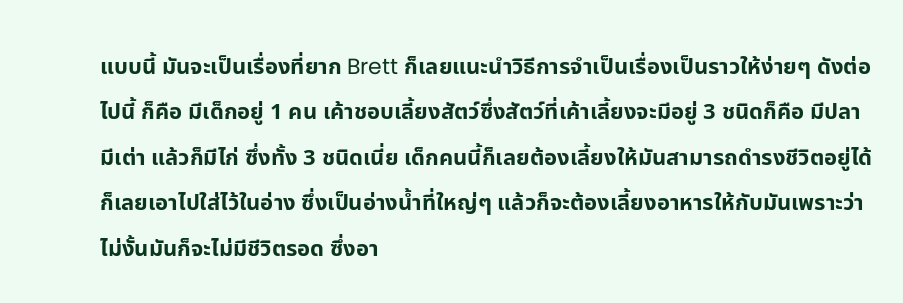แบบนี้ มันจะเป็นเรื่องที่ยาก Brett ก็เลยแนะนำวิธีการจำเป็นเรื่องเป็นราวให้ง่ายๆ ดังต่อไปนี้ ก็คือ มีเด็กอยู่ 1 คน เค้าชอบเลี้ยงสัตว์ซึ่งสัตว์ที่เค้าเลี้ยงจะมีอยู่ 3 ชนิดก็คือ มีปลา มีเต่า แล้วก็มีไก่ ซึ่งทั้ง 3 ชนิดเนี่ย เด็กคนนี้ก็เลยต้องเลี้ยงให้มันสามารถดำรงชีวิตอยู่ได้ ก็เลยเอาไปใส่ไว้ในอ่าง ซึ่งเป็นอ่างน้ำที่ใหญ่ๆ แล้วก็จะต้องเลี้ยงอาหารให้กับมันเพราะว่าไม่งั้นมันก็จะไม่มีชีวิตรอด ซึ่งอา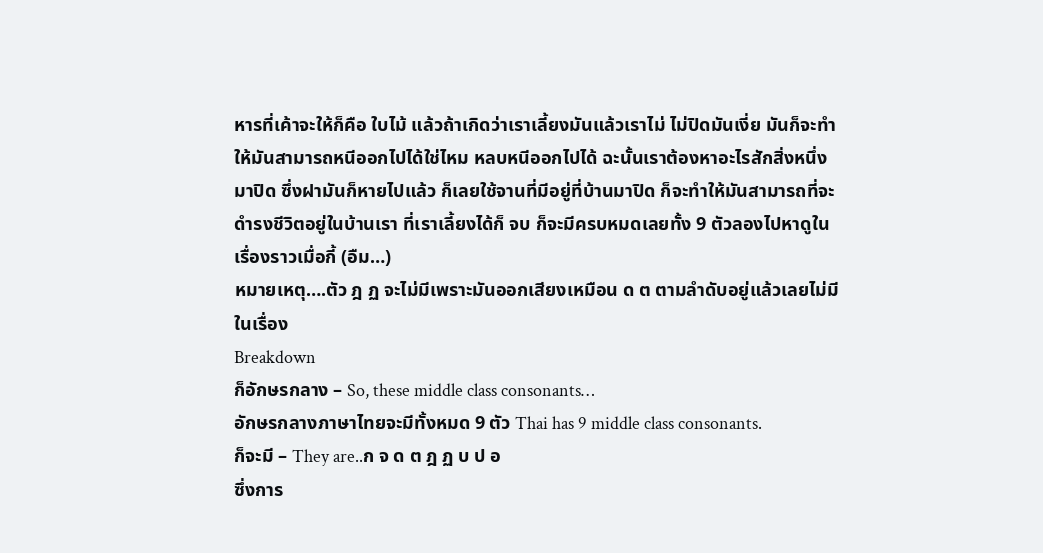หารที่เค้าจะให้ก็คือ ใบไม้ แล้วถ้าเกิดว่าเราเลี้ยงมันแล้วเราไม่ ไม่ปิดมันเงี่ย มันก็จะทำให้มันสามารถหนีออกไปได้ใช่ไหม หลบหนีออกไปได้ ฉะนั้นเราต้องหาอะไรสักสิ่งหนึ่งมาปิด ซึ่งฝามันก็หายไปแล้ว ก็เลยใช้จานที่มีอยู่ที่บ้านมาปิด ก็จะทำให้มันสามารถที่จะดำรงชีวิตอยู่ในบ้านเรา ที่เราเลี้ยงได้ก็ จบ ก็จะมีครบหมดเลยทั้ง 9 ตัวลองไปหาดูในเรื่องราวเมื่อกี้ (อืม…)
หมายเหตุ….ตัว ฎ ฏ จะไม่มีเพราะมันออกเสียงเหมือน ด ต ตามลำดับอยู่แล้วเลยไม่มีในเรื่อง
Breakdown
ก็อักษรกลาง – So, these middle class consonants…
อักษรกลางภาษาไทยจะมีทั้งหมด 9 ตัว Thai has 9 middle class consonants.
ก็จะมี – They are..ก จ ด ต ฎ ฏ บ ป อ
ซึ่งการ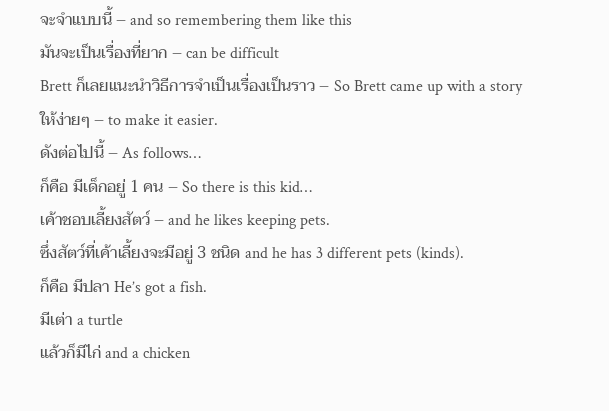จะจำแบบนี้ – and so remembering them like this
มันจะเป็นเรื่องที่ยาก – can be difficult
Brett ก็เลยแนะนำวิธีการจำเป็นเรื่องเป็นราว – So Brett came up with a story
ให้ง่ายๆ – to make it easier.
ดังต่อไปนี้ – As follows…
ก็คือ มีเด็กอยู่ 1 คน – So there is this kid…
เค้าชอบเลี้ยงสัตว์ – and he likes keeping pets.
ซึ่งสัตว์ที่เค้าเลี้ยงจะมีอยู่ 3 ชนิด and he has 3 different pets (kinds).
ก็คือ มีปลา He’s got a fish.
มีเต่า a turtle
แล้วก็มีไก่ and a chicken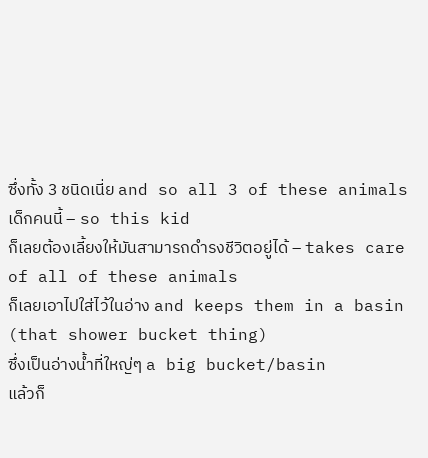ซึ่งทั้ง 3 ชนิดเนี่ย and so all 3 of these animals
เด็กคนนี้ – so this kid
ก็เลยต้องเลี้ยงให้มันสามารถดำรงชีวิตอยู่ได้ – takes care of all of these animals
ก็เลยเอาไปใส่ไว้ในอ่าง and keeps them in a basin (that shower bucket thing)
ซึ่งเป็นอ่างน้ำที่ใหญ่ๆ a big bucket/basin
แล้วก็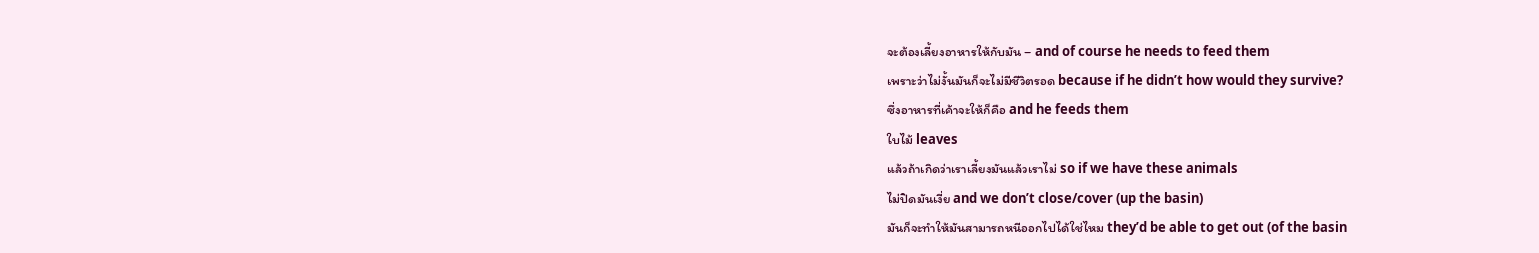จะต้องเลี้ยงอาหารให้กับมัน – and of course he needs to feed them
เพราะว่าไม่งั้นมันก็จะไม่มีชีวิตรอด because if he didn’t how would they survive?
ซึ่งอาหารที่เค้าจะให้ก็คือ and he feeds them
ใบไม้ leaves
แล้วถ้าเกิดว่าเราเลี้ยงมันแล้วเราไม่ so if we have these animals
ไม่ปิดมันเงี่ย and we don’t close/cover (up the basin)
มันก็จะทำให้มันสามารถหนีออกไปได้ใช่ไหม they’d be able to get out (of the basin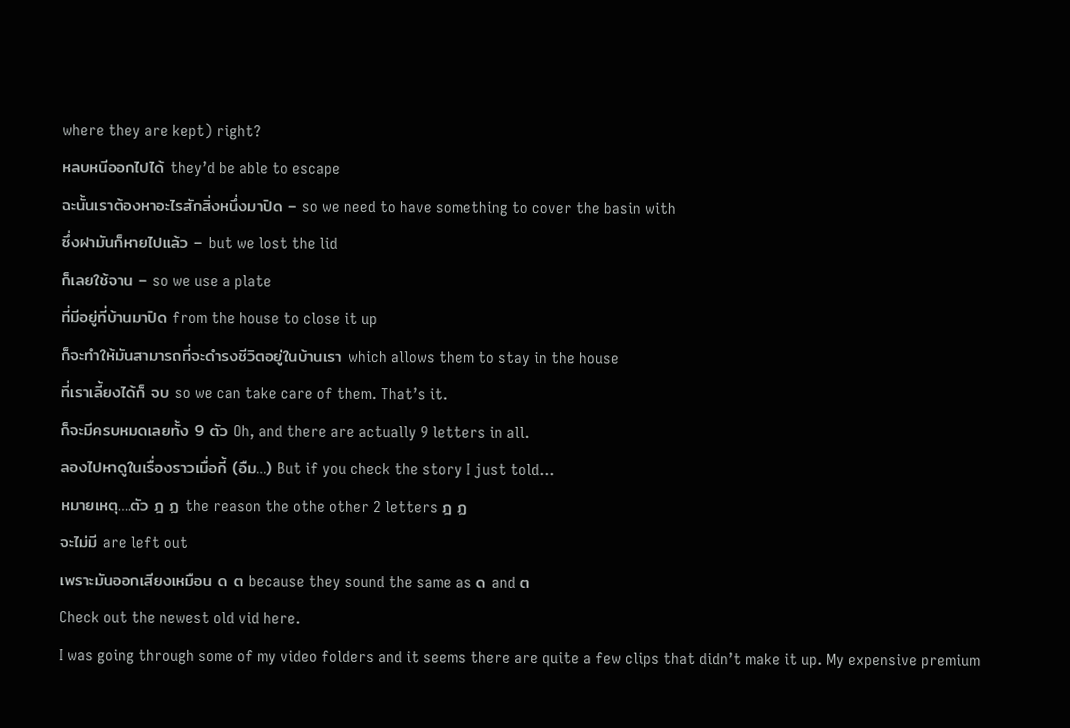where they are kept) right?
หลบหนีออกไปได้ they’d be able to escape
ฉะนั้นเราต้องหาอะไรสักสิ่งหนึ่งมาปิด – so we need to have something to cover the basin with
ซึ่งฝามันก็หายไปแล้ว – but we lost the lid
ก็เลยใช้จาน – so we use a plate
ที่มีอยู่ที่บ้านมาปิด from the house to close it up
ก็จะทำให้มันสามารถที่จะดำรงชีวิตอยู่ในบ้านเรา which allows them to stay in the house
ที่เราเลี้ยงได้ก็ จบ so we can take care of them. That’s it.
ก็จะมีครบหมดเลยทั้ง 9 ตัว Oh, and there are actually 9 letters in all.
ลองไปหาดูในเรื่องราวเมื่อกี้ (อืม…) But if you check the story I just told…
หมายเหตุ….ตัว ฎ ฏ the reason the othe other 2 letters ฎ ฏ
จะไม่มี are left out
เพราะมันออกเสียงเหมือน ด ต because they sound the same as ด and ต
Check out the newest old vid here.
I was going through some of my video folders and it seems there are quite a few clips that didn’t make it up. My expensive premium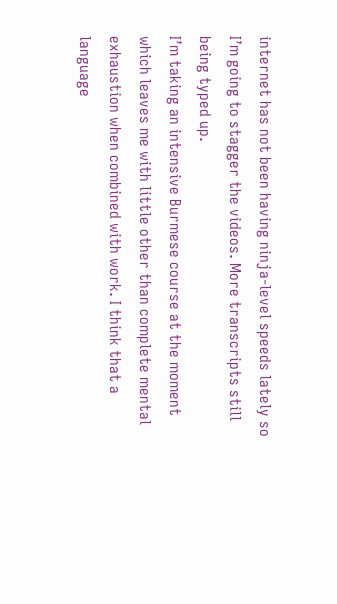internet has not been having ninja-level speeds lately so I’m going to stagger the videos. More transcripts still being typed up.
I’m taking an intensive Burmese course at the moment which leaves me with little other than complete mental exhaustion when combined with work. I think that a language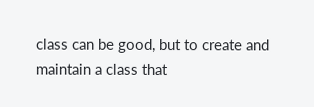class can be good, but to create and maintain a class that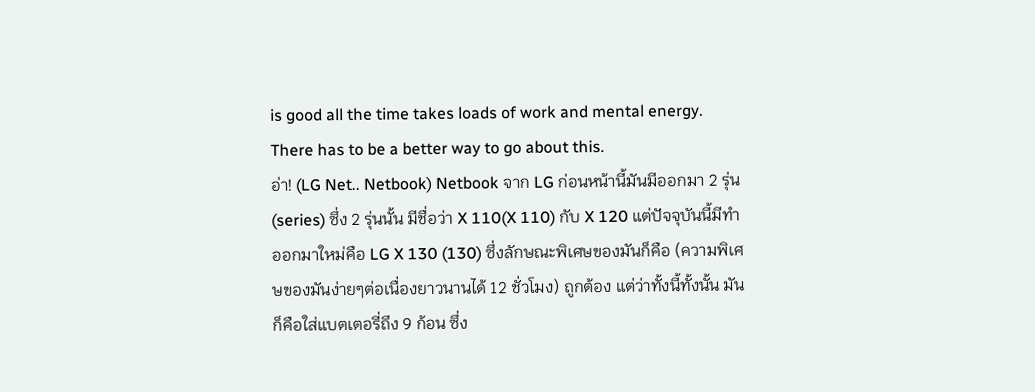is good all the time takes loads of work and mental energy. There has to be a better way to go about this.
อ่า! (LG Net.. Netbook) Netbook จาก LG ก่อนหน้านี้มันมีออกมา 2 รุ่น (series) ซึ่ง 2 รุ่นนั้น มีชื่อว่า X 110(X 110) กับ X 120 แต่ปัจจุบันนี้มีทำออกมาใหม่คือ LG X 130 (130) ซึ่งลักษณะพิเศษของมันก็คือ (ความพิเศษของมันง่ายๆต่อเนื่องยาวนานได้ 12 ชั่วโมง) ถูกต้อง แต่ว่าทั้งนี้ทั้งนั้น มันก็คือใส่แบตเตอรี่ถึง 9 ก้อน ซึ่ง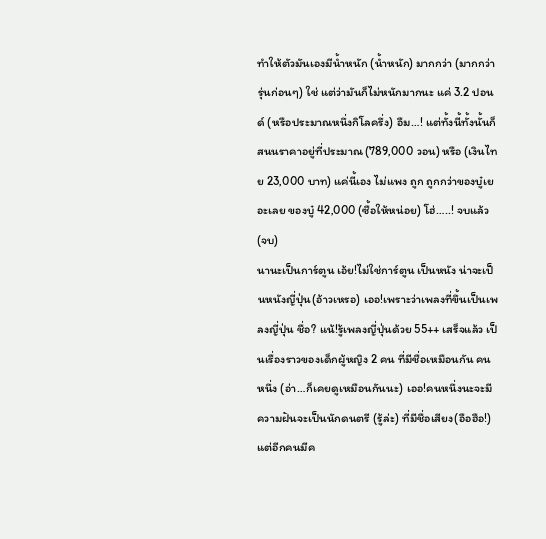ทำให้ตัวมันเองมีน้ำหนัก (น้ำหนัก) มากกว่า (มากกว่ารุ่นก่อนๆ) ใช่ แต่ว่ามันก็ไม่หนักมากนะ แค่ 3.2 ปอนด์ (หรือประมาณหนึ่งกิโลครึ่ง) อืม…! แต่ทั้งนี้ทั้งนั้นก็สนนราคาอยู่ที่ประมาณ (789,000 วอน) หรือ (เงินไทย 23,000 บาท) แค่นี้เอง ไม่แพง ถูก ถูกกว่าของบู๋เยอะเลย ของบู๋ 42,000 (ซื้อให้หน่อย) โฮ่…..! จบแล้ว (จบ)
นานะเป็นการ์ตูน เอ้ย!ไม่ใช่การ์ตูน เป็นหนัง น่าจะเป็นหนังญี่ปุ่น(อ้าวเหรอ) เออ!เพราะว่าเพลงที่ขึ้นเป็นเพลงญี่ปุ่น ชื่อ? แน้!รู้เพลงญี่ปุ่นด้วย 55++ เสร็จแล้ว เป็นเรื่องราวของเด็กผู้หญิง 2 คน ที่มีชื่อเหมือนกัน คนหนึ่ง (อ่า…ก็เคยดูเหมือนกันนะ) เออ!คนหนึ่งนะจะมีความฝันจะเป็นนักดนตรี (รู้ล่ะ) ที่มีชื่อเสียง(อือฮือ!) แต่อีกคนมีค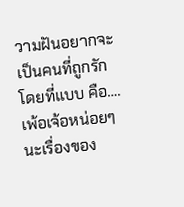วามฝันอยากจะเป็นคนที่ถูกรัก โดยที่แบบ คือ….เพ้อเจ้อหน่อยๆนะเรื่องของ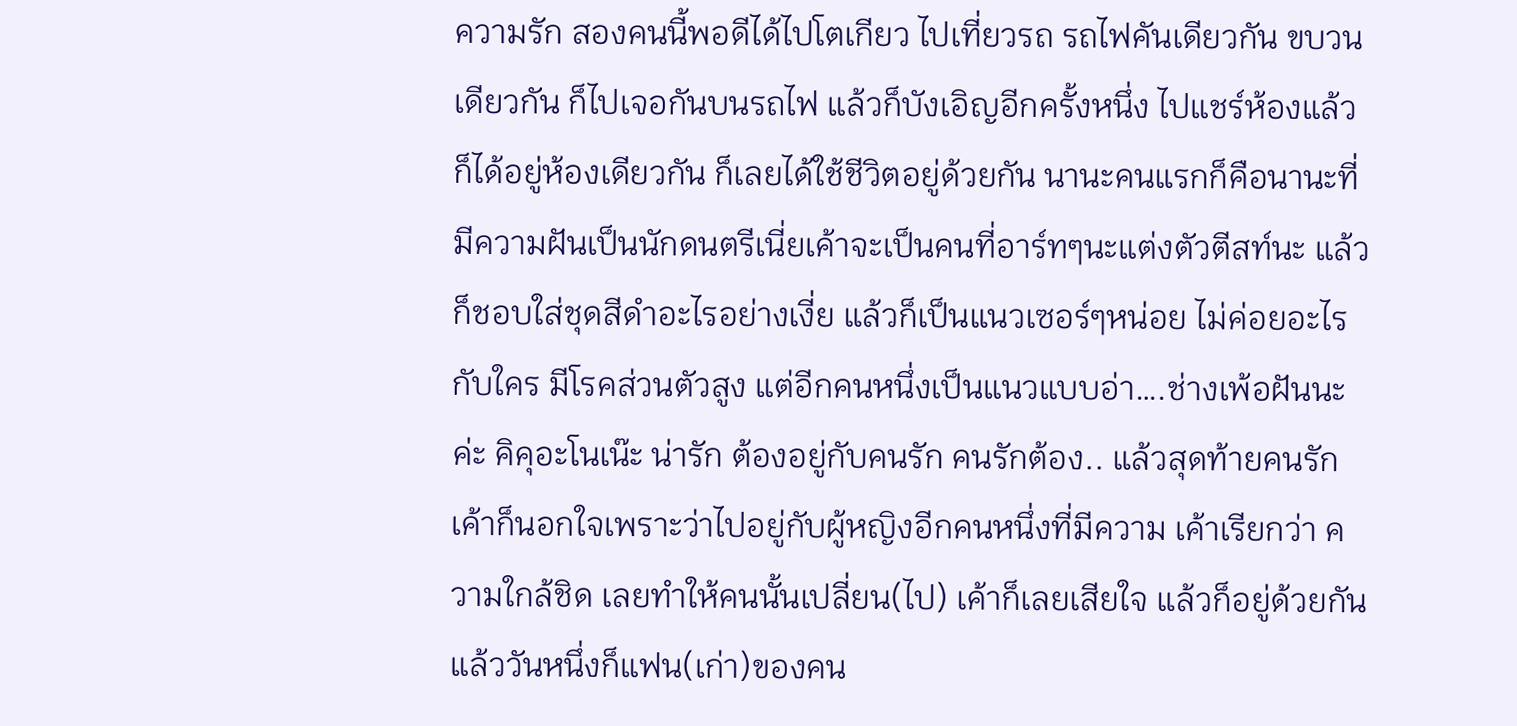ความรัก สองคนนี้พอดีได้ไปโตเกียว ไปเที่ยวรถ รถไฟคันเดียวกัน ขบวนเดียวกัน ก็ไปเจอกันบนรถไฟ แล้วก็บังเอิญอีกครั้งหนึ่ง ไปแชร์ห้องแล้วก็ได้อยู่ห้องเดียวกัน ก็เลยได้ใช้ชีวิตอยู่ด้วยกัน นานะคนแรกก็คือนานะที่มีความฝันเป็นนักดนตรีเนี่ยเค้าจะเป็นคนที่อาร์ทๆนะแต่งตัวตีสท์นะ แล้วก็ชอบใส่ชุดสีดำอะไรอย่างเงี่ย แล้วก็เป็นแนวเซอร์ๆหน่อย ไม่ค่อยอะไรกับใคร มีโรคส่วนตัวสูง แต่อีกคนหนึ่งเป็นแนวแบบอ่า….ช่างเพ้อฝันนะค่ะ คิคุอะโนเน๊ะ น่ารัก ต้องอยู่กับคนรัก คนรักต้อง.. แล้วสุดท้ายคนรักเค้าก็นอกใจเพราะว่าไปอยู่กับผู้หญิงอีกคนหนึ่งที่มีความ เค้าเรียกว่า ความใกล้ชิด เลยทำให้คนนั้นเปลี่ยน(ไป) เค้าก็เลยเสียใจ แล้วก็อยู่ด้วยกัน แล้ววันหนึ่งก็แฟน(เก่า)ของคน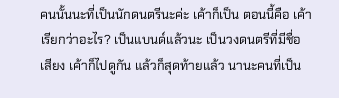คนนั้นนะที่เป็นนักดนตรีนะค่ะ เค้าก็เป็น ตอนนี้คือ เค้าเรียกว่าอะไร? เป็นแบนด์แล้วนะ เป็นวงดนตรีที่มีชื่อเสียง เค้าก็ไปดูกัน แล้วก็สุดท้ายแล้ว นานะคนที่เป็น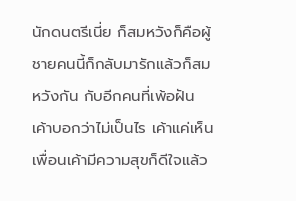นักดนตรีเนี่ย ก็สมหวังก็คือผู้ชายคนนี้ก็กลับมารักแล้วก็สมหวังกัน กับอีกคนที่เพ้อฝัน เค้าบอกว่าไม่เป็นไร เค้าแค่เห็นเพื่อนเค้ามีความสุขก็ดีใจแล้ว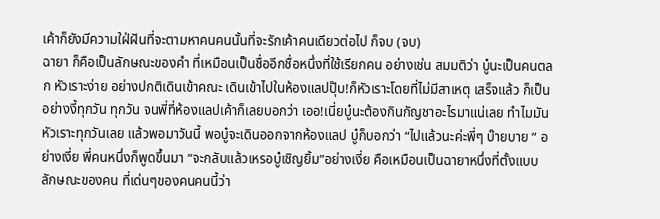เค้าก็ยังมีความใฝ่ฝันที่จะตามหาคนคนนั้นที่จะรักเค้าคนเดียวต่อไป ก็จบ (จบ)
ฉายา ก็คือเป็นลักษณะของคำ ที่เหมือนเป็นชื่ออีกชื่อหนึ่งที่ใช้เรียกคน อย่างเช่น สมมติว่า บู๋นะเป็นคนตลก หัวเราะง่าย อย่างปกติเดินเข้าคณะ เดินเข้าไปในห้องแลปปุ๊บ!ก็หัวเราะโดยที่ไม่มีสาเหตุ เสร็จแล้ว ก็เป็นอย่างงี้ทุกวัน ทุกวัน จนพี่ที่ห้องแลปเค้าก็เลยบอกว่า เออ!เนี่ยบู๋นะต้องกินกัญชาอะไรมาแน่เลย ทำไมมันหัวเราะทุกวันเลย แล้วพอมาวันนี้ พอบู๋จะเดินออกจากห้องแลป บู๋ก็บอกว่า “ไปแล้วนะค่ะพี่ๆ บ๊ายบาย ” อย่างเงี่ย พี่คนหนึ่งก็พูดขึ้นมา “จะกลับแล้วเหรอบู๋เชิญยิ้ม”อย่างเงี่ย คือเหมือนเป็นฉายาหนึ่งที่ตั้งแบบลักษณะของคน ที่เด่นๆของคนคนนี้ว่า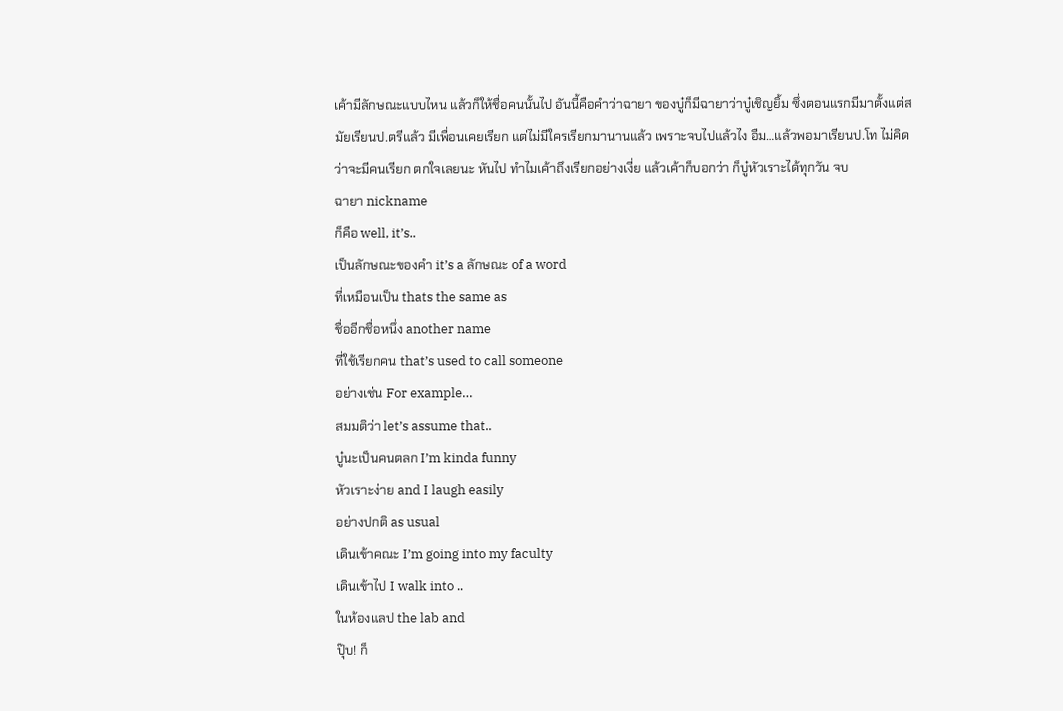เค้ามีลักษณะแบบไหน แล้วก็ให้ชื่อคนนั้นไป อันนี้คือคำว่าฉายา ของบู๋ก็มีฉายาว่าบู๋เชิญยิ้ม ซึ่งตอนแรกมีมาตั้งแต่สมัยเรียนป.ตรีแล้ว มีเพื่อนเคยเรียก แต่ไม่มีใครเรียกมานานแล้ว เพราะจบไปแล้วไง อืม…แล้วพอมาเรียนป.โท ไม่คิดว่าจะมีคนเรียก ตกใจเลยนะ หันไป ทำไมเค้าถึงเรียกอย่างเงี่ย แล้วเค้าก็บอกว่า ก็บู๋หัวเราะได้ทุกวัน จบ
ฉายา nickname
ก็คือ well, it’s..
เป็นลักษณะของคำ it’s a ลักษณะ of a word
ที่เหมือนเป็น thats the same as
ชื่ออีกชื่อหนึ่ง another name
ที่ใช้เรียกคน that’s used to call someone
อย่างเช่น For example…
สมมติว่า let’s assume that..
บู๋นะเป็นคนตลก I’m kinda funny
หัวเราะง่าย and I laugh easily
อย่างปกติ as usual
เดินเข้าคณะ I’m going into my faculty
เดินเข้าไป I walk into ..
ในห้องแลป the lab and
ปุ๊บ! ก็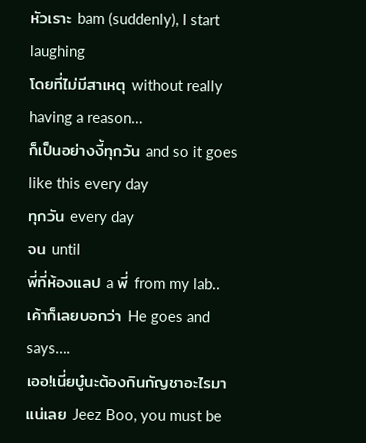หัวเราะ bam (suddenly), I start laughing
โดยที่ไม่มีสาเหตุ without really having a reason…
ก็เป็นอย่างงี้ทุกวัน and so it goes like this every day
ทุกวัน every day
จน until
พี่ที่ห้องแลป a พี่ from my lab..
เค้าก็เลยบอกว่า He goes and says….
เออ!เนี่ยบู๋นะต้องกินกัญชาอะไรมาแน่เลย Jeez Boo, you must be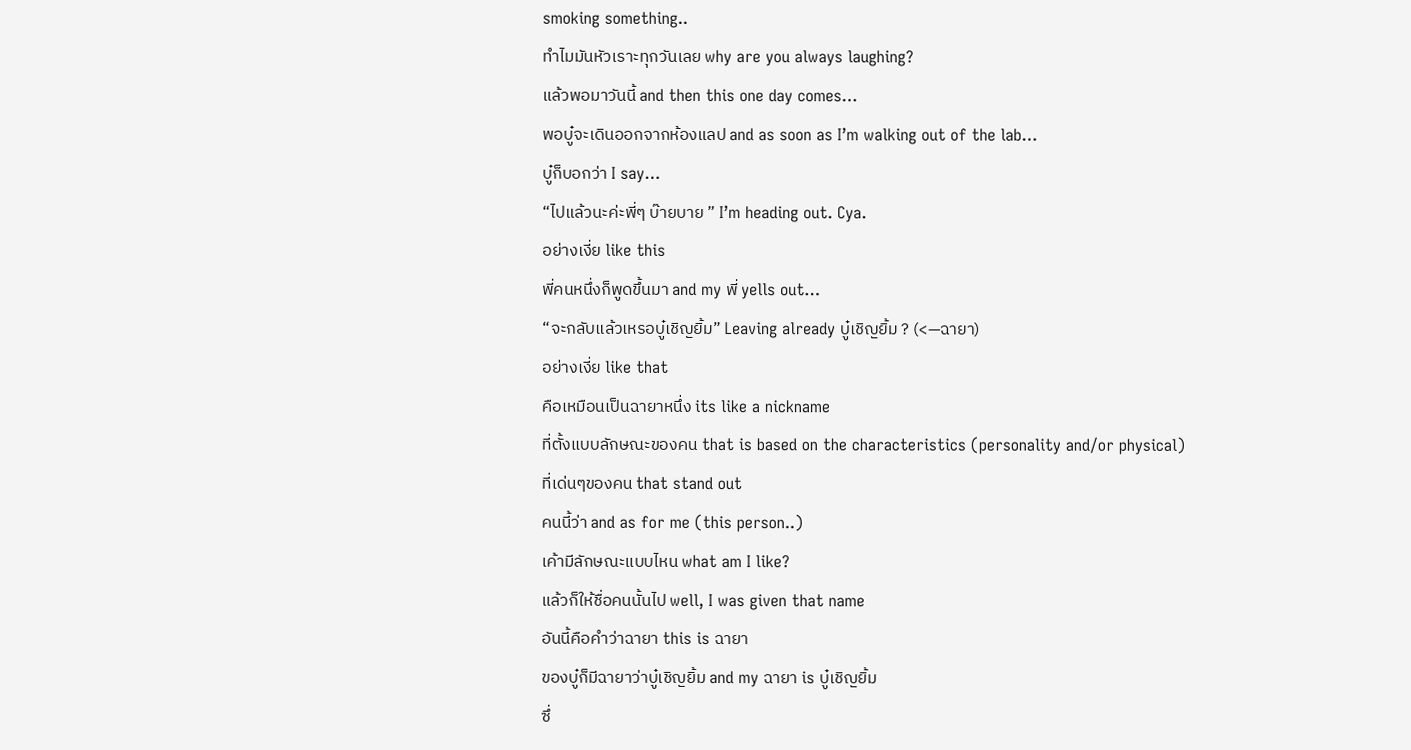smoking something..
ทำไมมันหัวเราะทุกวันเลย why are you always laughing?
แล้วพอมาวันนี้ and then this one day comes…
พอบู๋จะเดินออกจากห้องแลป and as soon as I’m walking out of the lab…
บู๋ก็บอกว่า I say…
“ไปแล้วนะค่ะพี่ๆ บ๊ายบาย ” I’m heading out. Cya.
อย่างเงี่ย like this
พี่คนหนึ่งก็พูดขึ้นมา and my พี่ yells out…
“จะกลับแล้วเหรอบู๋เชิญยิ้ม” Leaving already บู๋เชิญยิ้ม ? (<—ฉายา)
อย่างเงี่ย like that
คือเหมือนเป็นฉายาหนึ่ง its like a nickname
ที่ตั้งแบบลักษณะของคน that is based on the characteristics (personality and/or physical)
ที่เด่นๆของคน that stand out
คนนี้ว่า and as for me (this person..)
เค้ามีลักษณะแบบไหน what am I like?
แล้วก็ให้ชื่อคนนั้นไป well, I was given that name
อันนี้คือคำว่าฉายา this is ฉายา
ของบู๋ก็มีฉายาว่าบู๋เชิญยิ้ม and my ฉายา is บู๋เชิญยิ้ม
ซึ่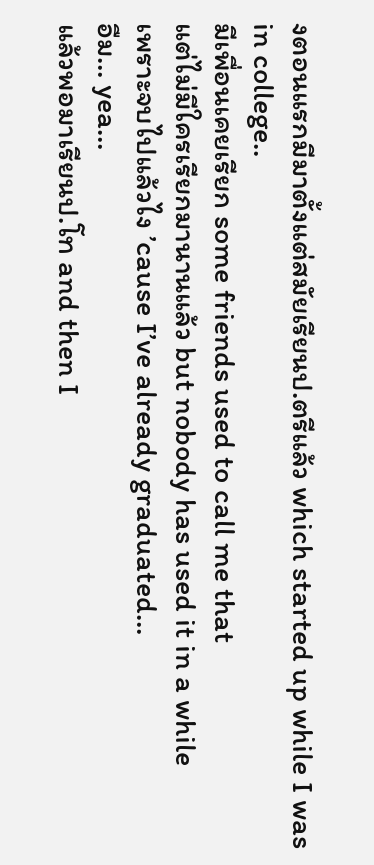งตอนแรกมีมาตั้งแต่สมัยเรียนป.ตรีแล้ว which started up while I was in college..
มีเพื่อนเคยเรียก some friends used to call me that
แต่ไม่มีใครเรียกมานานแล้ว but nobody has used it in a while
เพราะจบไปแล้วไง ’cause I’ve already graduated…
อืม… yea…
แล้วพอมาเรียนป.โท and then I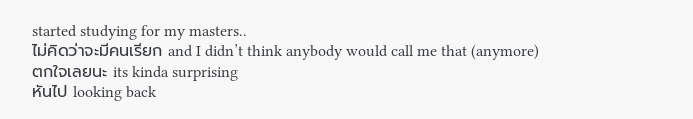started studying for my masters..
ไม่คิดว่าจะมีคนเรียก and I didn’t think anybody would call me that (anymore)
ตกใจเลยนะ its kinda surprising
หันไป looking back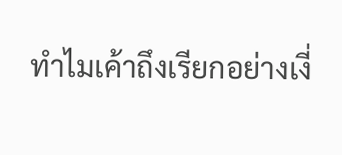ทำไมเค้าถึงเรียกอย่างเงี่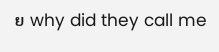ย why did they call me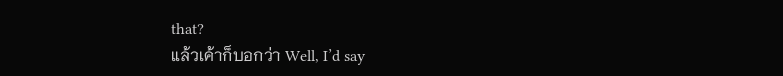that?
แล้วเค้าก็บอกว่า Well, I’d say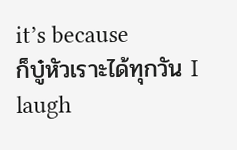it’s because
ก็บู๋หัวเราะได้ทุกวัน I laugh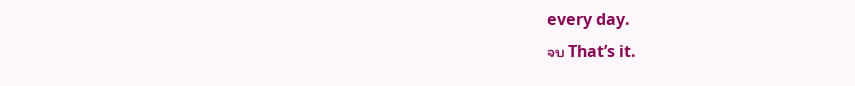every day.
จบ That’s it.